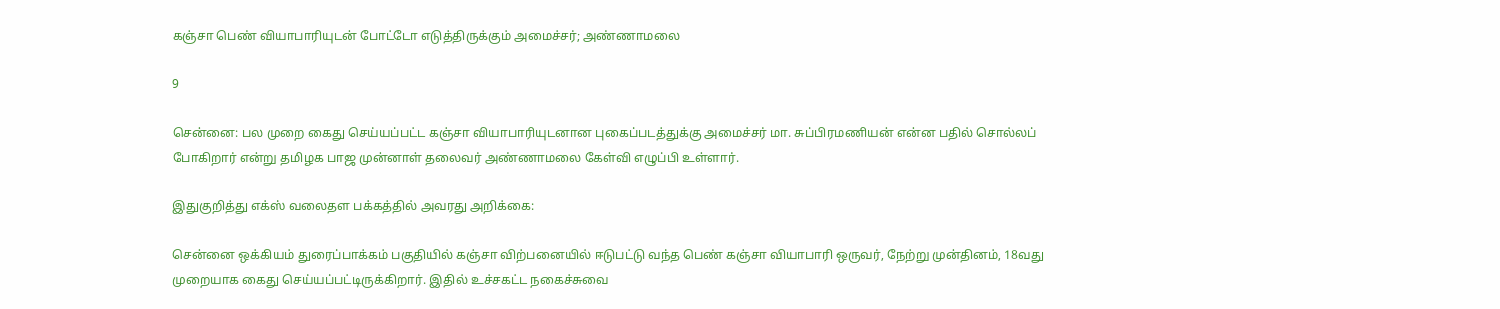கஞ்சா பெண் வியாபாரியுடன் போட்டோ எடுத்திருக்கும் அமைச்சர்; அண்ணாமலை

9

சென்னை: பல முறை கைது செய்யப்பட்ட கஞ்சா வியாபாரியுடனான புகைப்படத்துக்கு அமைச்சர் மா. சுப்பிரமணியன் என்ன பதில் சொல்லப் போகிறார் என்று தமிழக பாஜ முன்னாள் தலைவர் அண்ணாமலை கேள்வி எழுப்பி உள்ளார்.

இதுகுறித்து எக்ஸ் வலைதள பக்கத்தில் அவரது அறிக்கை:

சென்னை ஒக்கியம் துரைப்பாக்கம் பகுதியில் கஞ்சா விற்பனையில் ஈடுபட்டு வந்த பெண் கஞ்சா வியாபாரி ஒருவர், நேற்று முன்தினம், 18வது முறையாக கைது செய்யப்பட்டிருக்கிறார். இதில் உச்சகட்ட நகைச்சுவை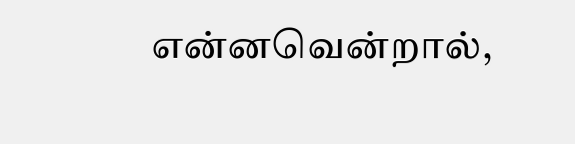என்னவென்றால்,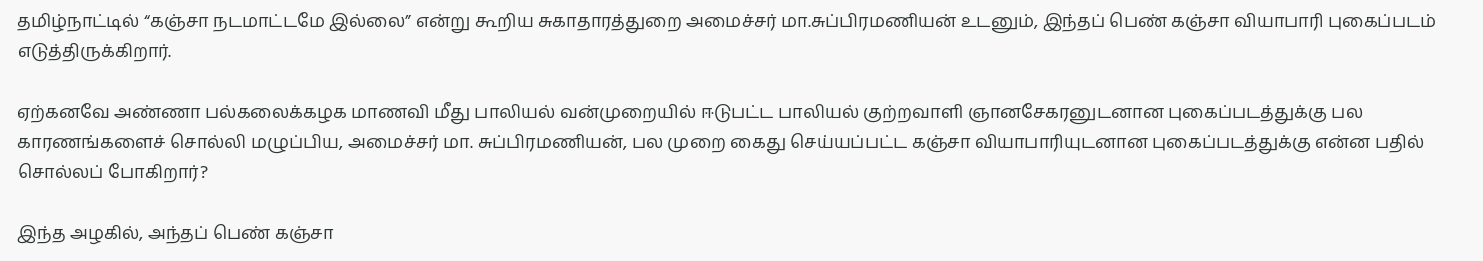தமிழ்நாட்டில் “கஞ்சா நடமாட்டமே இல்லை” என்று கூறிய சுகாதாரத்துறை அமைச்சர் மா.சுப்பிரமணியன் உடனும், இந்தப் பெண் கஞ்சா வியாபாரி புகைப்படம் எடுத்திருக்கிறார்.

ஏற்கனவே அண்ணா பல்கலைக்கழக மாணவி மீது பாலியல் வன்முறையில் ஈடுபட்ட பாலியல் குற்றவாளி ஞானசேகரனுடனான புகைப்படத்துக்கு பல காரணங்களைச் சொல்லி மழுப்பிய, அமைச்சர் மா. சுப்பிரமணியன், பல முறை கைது செய்யப்பட்ட கஞ்சா வியாபாரியுடனான புகைப்படத்துக்கு என்ன பதில் சொல்லப் போகிறார்?

இந்த அழகில், அந்தப் பெண் கஞ்சா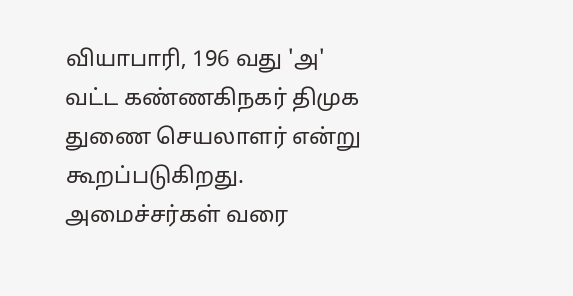வியாபாரி, 196 வது 'அ' வட்ட கண்ணகிநகர் திமுக துணை செயலாளர் என்று கூறப்படுகிறது. அமைச்சர்கள் வரை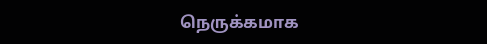நெருக்கமாக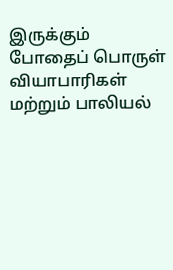இருக்கும் போதைப் பொருள் வியாபாரிகள் மற்றும் பாலியல்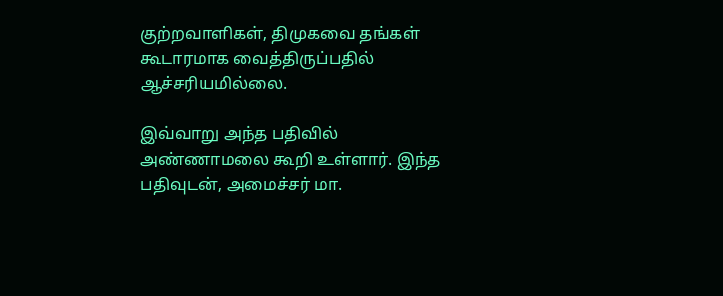குற்றவாளிகள், திமுகவை தங்கள் கூடாரமாக வைத்திருப்பதில் ஆச்சரியமில்லை.

இவ்வாறு அந்த பதிவில் அண்ணாமலை கூறி உள்ளார். இந்த பதிவுடன், அமைச்சர் மா.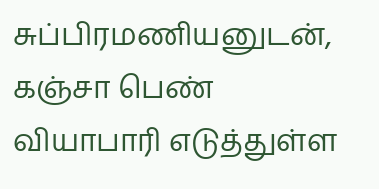சுப்பிரமணியனுடன், கஞ்சா பெண் வியாபாரி எடுத்துள்ள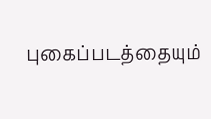புகைப்படத்தையும்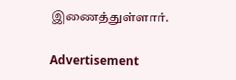இணைத்துள்ளார்.

Advertisement